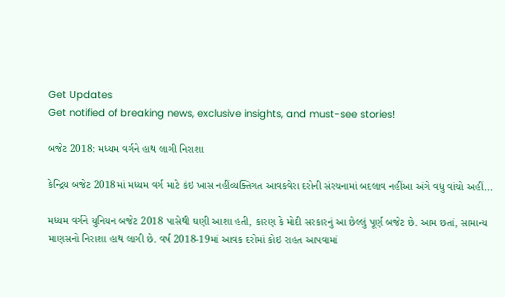Get Updates
Get notified of breaking news, exclusive insights, and must-see stories!

બજેટ 2018: મધ્યમ વર્ગને હાથ લાગી નિરાશા

કેન્દ્રિય બજેટ 2018માં મધ્યમ વર્ગ માટે કંઇ ખાસ નહીંવ્યક્તિગત આવકવેરા દરોની સંરચનામાં બદલાવ નહીંઆ અંગે વધુ વાંચો અહીં...

મધ્યમ વર્ગને યુનિયન બજેટ 2018 પાસેથી ઘણી આશા હતી, કારણ કે મોદી સરકારનું આ છેલ્લું પૂર્ણ બજેટ છે. આમ છતાં, સામાન્ય માણસનો નિરાશા હાથ લાગી છે. વર્ષ 2018-19માં આવક દરોમાં કોઇ રાહત આપવામાં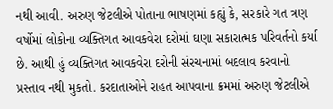નથી આવી. અરુણ જેટલીએ પોતાના ભાષણમાં કહ્યું કે, સરકારે ગત ત્રણ વર્ષોમાં લોકોના વ્યક્તિગત આવકવેરા દરોમાં ઘણા સકારાત્મક પરિવર્તનો કર્યા છે. આથી હું વ્યક્તિગત આવકવેરા દરોની સંરચનામાં બદલાવ કરવાનો પ્રસ્તાવ નથી મુકતો. કરદાતાઓને રાહત આપવાના ક્રમમાં અરુણ જેટલીએ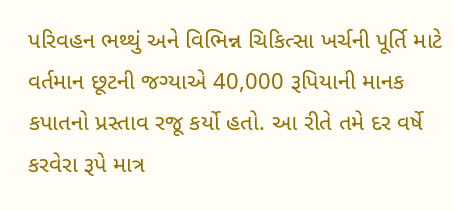પરિવહન ભથ્થું અને વિભિન્ન ચિકિત્સા ખર્ચની પૂર્તિ માટે વર્તમાન છૂટની જગ્યાએ 40,000 રૂપિયાની માનક કપાતનો પ્રસ્તાવ રજૂ કર્યો હતો. આ રીતે તમે દર વર્ષે કરવેરા રૂપે માત્ર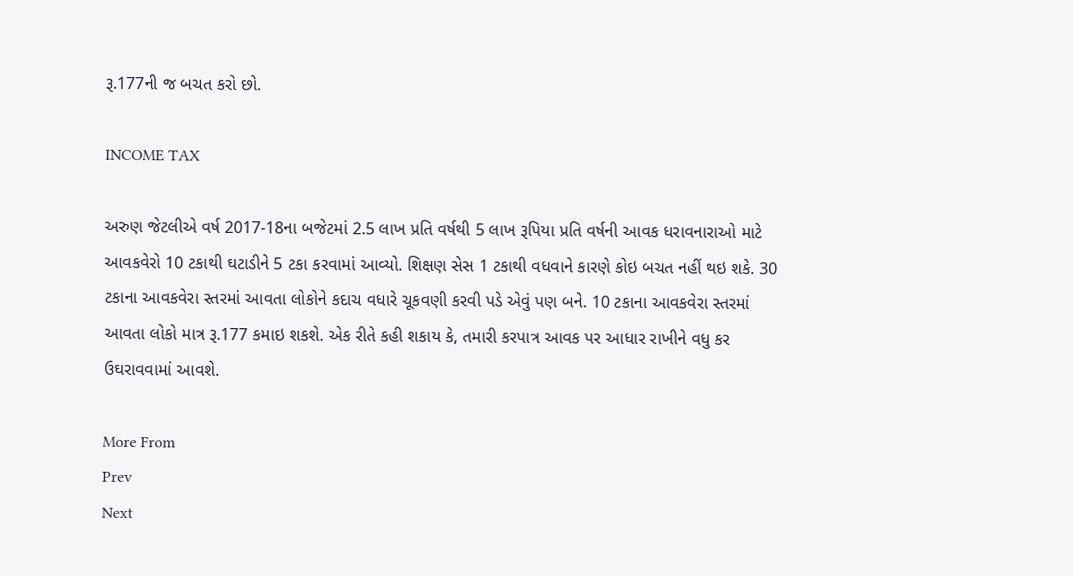રૂ.177ની જ બચત કરો છો.

INCOME TAX

અરુણ જેટલીએ વર્ષ 2017-18ના બજેટમાં 2.5 લાખ પ્રતિ વર્ષથી 5 લાખ રૂપિયા પ્રતિ વર્ષની આવક ધરાવનારાઓ માટે આવકવેરો 10 ટકાથી ઘટાડીને 5 ટકા કરવામાં આવ્યો. શિક્ષણ સેસ 1 ટકાથી વધવાને કારણે કોઇ બચત નહીં થઇ શકે. 30 ટકાના આવકવેરા સ્તરમાં આવતા લોકોને કદાચ વધારે ચૂકવણી કરવી પડે એવું પણ બને. 10 ટકાના આવકવેરા સ્તરમાં આવતા લોકો માત્ર રૂ.177 કમાઇ શકશે. એક રીતે કહી શકાય કે, તમારી કરપાત્ર આવક પર આધાર રાખીને વધુ કર ઉઘરાવવામાં આવશે.

More From
Prev
Next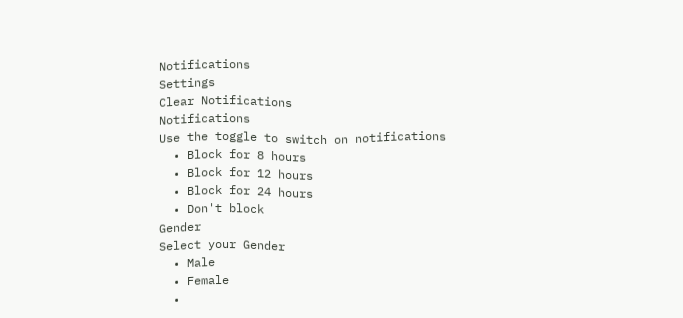Notifications
Settings
Clear Notifications
Notifications
Use the toggle to switch on notifications
  • Block for 8 hours
  • Block for 12 hours
  • Block for 24 hours
  • Don't block
Gender
Select your Gender
  • Male
  • Female
  •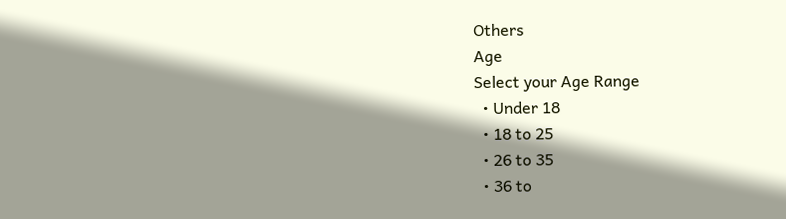Others
Age
Select your Age Range
  • Under 18
  • 18 to 25
  • 26 to 35
  • 36 to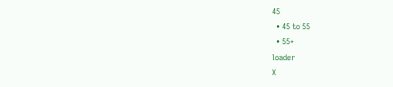45
  • 45 to 55
  • 55+
loader
X